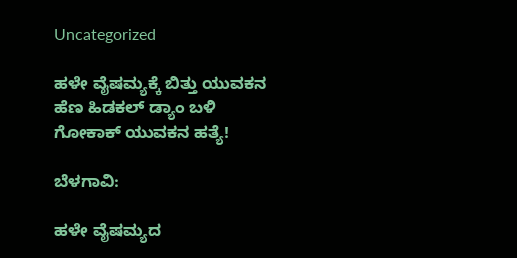Uncategorized

ಹಳೇ ವೈಷಮ್ಯಕ್ಕೆ ಬಿತ್ತು ಯುವಕನ ಹೆಣ ಹಿಡಕಲ್ ಡ್ಯಾಂ‌ ಬಳಿ ಗೋಕಾಕ್‌ ಯುವಕನ ಹತ್ಯೆ!

ಬೆಳಗಾವಿ:

ಹಳೇ ವೈಷಮ್ಯದ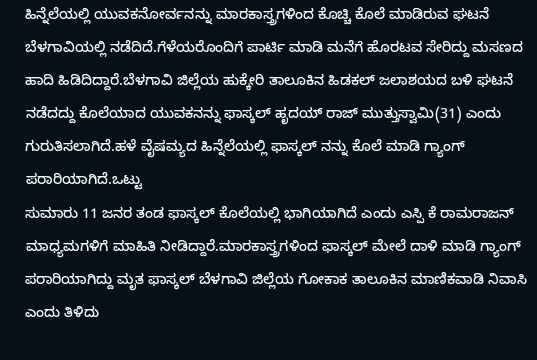ಹಿನ್ನೆಲೆಯಲ್ಲಿ ಯುವಕನೋರ್ವನನ್ನು ಮಾರಕಾಸ್ತ್ರಗಳಿಂದ ಕೊಚ್ಚಿ ಕೊಲೆ ಮಾಡಿರುವ ಘಟನೆ ಬೆಳಗಾವಿಯಲ್ಲಿ ನಡೆದಿದೆ.ಗೆಳೆಯರೊಂದಿಗೆ ಪಾರ್ಟಿ ಮಾಡಿ ಮನೆಗೆ ಹೊರಟವ ಸೇರಿದ್ದು ಮಸಣದ ಹಾದಿ ಹಿಡಿದಿದ್ದಾರೆ.ಬೆಳಗಾವಿ ಜಿಲ್ಲೆಯ ಹುಕ್ಕೇರಿ ತಾಲೂಕಿನ ಹಿಡಕಲ್ ಜಲಾಶಯದ ಬಳಿ ಘಟನೆ ನಡೆದದ್ದು ಕೊಲೆಯಾದ ಯುವಕನನ್ನು ಫಾಸ್ಕಲ್ ಹೃದಯ್ ರಾಜ್ ಮುತ್ತುಸ್ವಾಮಿ(31) ಎಂದು ಗುರುತಿಸಲಾಗಿದೆ.ಹಳೆ ವೈಷಮ್ಯದ ಹಿನ್ನೆಲೆಯಲ್ಲಿ ಫಾಸ್ಕಲ್ ನನ್ನು ಕೊಲೆ ಮಾಡಿ ಗ್ಯಾಂಗ್ ಪರಾರಿಯಾಗಿದೆ.ಒಟ್ಟು
ಸುಮಾರು 11 ಜನರ ತಂಡ ಫಾಸ್ಕಲ್ ಕೊಲೆಯಲ್ಲಿ ಭಾಗಿಯಾಗಿದೆ ಎಂದು ಎಸ್ಪಿ ಕೆ ರಾಮರಾಜನ್ ಮಾಧ್ಯಮಗಳಿಗೆ ಮಾಹಿತಿ ನೀಡಿದ್ದಾರೆ.ಮಾರಕಾಸ್ತ್ರಗಳಿಂದ ಫಾಸ್ಕಲ್ ಮೇಲೆ ದಾಳಿ ಮಾಡಿ ಗ್ಯಾಂಗ್ ಪರಾರಿಯಾಗಿದ್ದು ಮೃತ ಫಾಸ್ಕಲ್ ಬೆಳಗಾವಿ ಜಿಲ್ಲೆಯ ಗೋಕಾಕ ತಾಲೂಕಿನ ಮಾಣಿಕವಾಡಿ ನಿವಾಸಿ ಎಂದು ತಿಳಿದು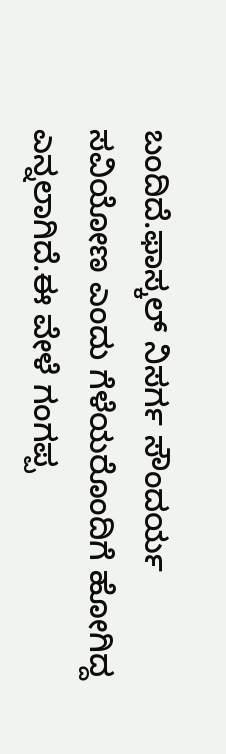ಬಂದಿದೆ.ಫಾಸ್ಕಲ್ ನಿಸರ್ಗ ಸೌಂದರ್ಯ ಸವಿಯೋಣ ಎಂದು ಗೆಳೆಯರೊಂದಿಗೆ ಹೋಗಿದ್ದ ಎನ್ನಲಾಗಿದೆ.ಈ ವೇಳೆ ಗಂಗಪ್ಪ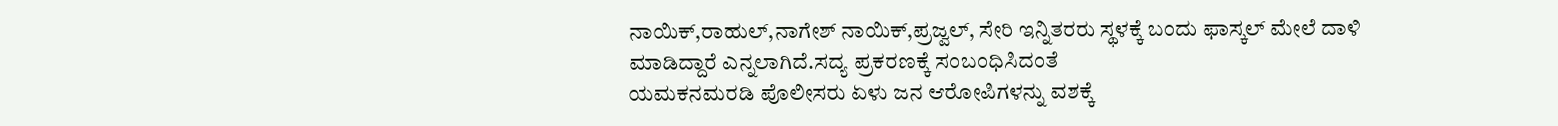ನಾಯಿಕ್,ರಾಹುಲ್,ನಾಗೇಶ್ ನಾಯಿಕ್,ಪ್ರಜ್ವಲ್, ಸೇರಿ ಇನ್ನಿತರರು ಸ್ಥಳಕ್ಕೆ ಬಂದು ಫಾಸ್ಕಲ್ ಮೇಲೆ ದಾಳಿ ಮಾಡಿದ್ದಾರೆ ಎನ್ನಲಾಗಿದೆ.ಸದ್ಯ ಪ್ರಕರಣಕ್ಕೆ ಸಂಬಂಧಿಸಿದಂತೆ
ಯಮಕನಮರಡಿ ಪೊಲೀಸರು ಏಳು ಜ‌ನ ಆರೋಪಿಗಳನ್ನು ವಶಕ್ಕೆ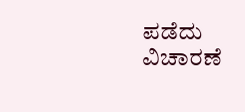ಪಡೆದು ವಿಚಾರಣೆ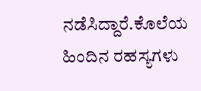ನಡೆಸಿದ್ದಾರೆ.ಕೊಲೆಯ ಹಿಂದಿನ ರಹಸ್ಯಗಳು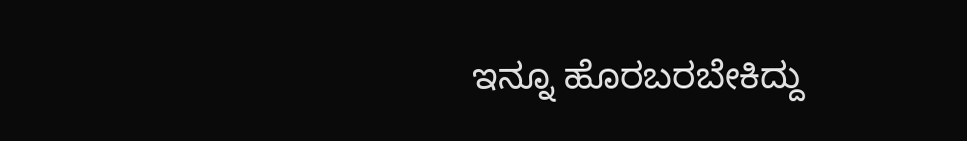ಇನ್ನೂ ಹೊರಬರಬೇಕಿದ್ದು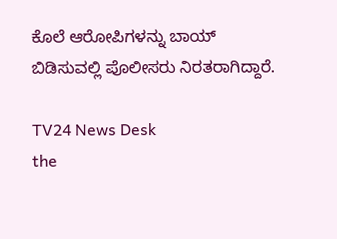ಕೊಲೆ ಆರೋಪಿಗಳನ್ನು ಬಾಯ್ ಬಿಡಿಸುವಲ್ಲಿ ಪೊಲೀಸರು ನಿರತರಾಗಿದ್ದಾರೆ.

TV24 News Desk
the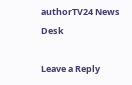authorTV24 News Desk

Leave a Reply